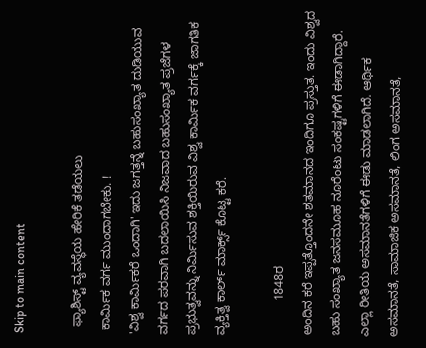Skip to main content

  ಫ್ಯಾಶಿಸ್ಟ್ ವ್ಯವಸ್ಥೆಯ ಹೇರಿಕೆ ತಡೆಯಲು
 ಕಾರ್ಮಿಕ ವರ್ಗ ಮುಂದಾಗಬೇಕು. !
'ವಿಶ್ವ ಕಾರ್ಮಿಕರೆ ಒಂದಾಗಿ' ಇದು ಜಗತ್ತನ್ನೆ ಬಹುಸಂಖ್ಯಾತ ದುಡಿಯುವ ವರ್ಗದ ಪರವಾಗಿ ಬದಲಾಯಿಸಿ ನಿಜವಾದ ಬಹುಸಂಖ್ಯಾತ ಪ್ರಜೆಗಳ ಪ್ರಭುತ್ವವನ್ನು ನಿರ್ಮಿಸುವ ಶಕ್ತಿಯಿರುವ ವಿಶ್ವ ಕಾರ್ಮಿಕ ವರ್ಗಕ್ಕೆ ಜಾಗತಿಕ ವ್ಯಕ್ತಿತ್ವ ಕಾರ್ಲ್ ಮಾರ್ಕ್ಸ್ ಕೊಟ್ಟ ಕರೆ.

          1848ರ
ಅಂದಿನ ಕರೆ ಇಪ್ಪತ್ತೊಂದನೇ ಶತಮಾನದ ಇಂದಿಗೂ ಪ್ರಸ್ತುತ. ಇಂದು ವಿಶ್ವದ ಬಹು ಸಂಖ್ಯಾತ ಜನಸಮೂಹ ನೂರೆಂಟು ಸಂಕಷ್ಟಗಳಿಗೆ ಈಡಾಗಿದ್ದಾರೆ. ಎಲ್ಲಾ ರೀತಿಯ ಅಸಮಾನತೆಗಳಿಗೆ ಈಡು ಮಾಡಲಾಗಿದೆ. ಆರ್ಥಿಕ ಅಸಮಾನತೆ, ಸಾಮಾಜಿಕ ಅಸಮಾನತೆ, ಲಿಂಗ ಅಸಮಾನತೆ,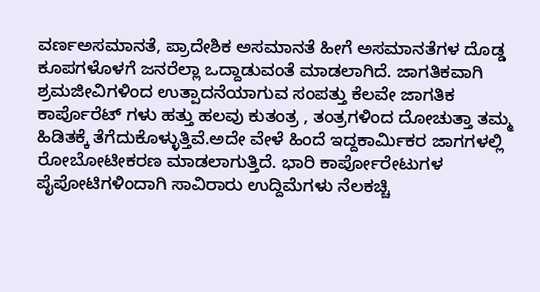ವರ್ಣಅಸಮಾನತೆ, ಪ್ರಾದೇಶಿಕ ಅಸಮಾನತೆ ಹೀಗೆ ಅಸಮಾನತೆಗಳ ದೊಡ್ಡ ಕೂಪಗಳೊಳಗೆ ಜನರೆಲ್ಲಾ ಒದ್ದಾಡುವಂತೆ ಮಾಡಲಾಗಿದೆ. ಜಾಗತಿಕವಾಗಿ ಶ್ರಮಜೀವಿಗಳಿಂದ ಉತ್ಪಾದನೆಯಾಗುವ ಸಂಪತ್ತು ಕೆಲವೇ ಜಾಗತಿಕ ಕಾರ್ಪೊರೆಟ್ ಗಳು ಹತ್ತು ಹಲವು ಕುತಂತ್ರ , ತಂತ್ರಗಳಿಂದ ದೋಚುತ್ತಾ ತಮ್ಮ ಹಿಡಿತಕ್ಕೆ ತೆಗೆದುಕೊಳ್ಳುತ್ತಿವೆ.ಅದೇ ವೇಳೆ ಹಿಂದೆ ಇದ್ದಕಾರ್ಮಿಕರ ಜಾಗಗಳಲ್ಲಿ ರೋಬೋಟೀಕರಣ ಮಾಡಲಾಗುತ್ತಿದೆ. ಭಾರಿ ಕಾರ್ಪೋರೇಟುಗಳ ಪೈಪೋಟಿಗಳಿಂದಾಗಿ ಸಾವಿರಾರು ಉದ್ದಿಮೆಗಳು ನೆಲಕಚ್ಚಿ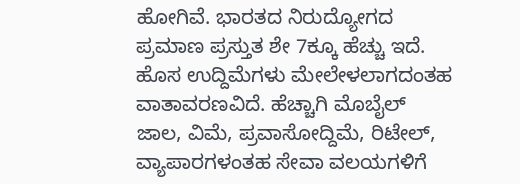ಹೋಗಿವೆ. ಭಾರತದ ನಿರುದ್ಯೋಗದ ಪ್ರಮಾಣ ಪ್ರಸ್ತುತ ಶೇ 7ಕ್ಕೂ ಹೆಚ್ಚು ಇದೆ. ಹೊಸ ಉದ್ದಿಮೆಗಳು ಮೇಲೇಳಲಾಗದಂತಹ ವಾತಾವರಣವಿದೆ. ಹೆಚ್ಚಾಗಿ ಮೊಬೈಲ್ ಜಾಲ, ವಿಮೆ, ಪ್ರವಾಸೋದ್ದಿಮೆ, ರಿಟೇಲ್, ವ್ಯಾಪಾರಗಳಂತಹ ಸೇವಾ ವಲಯಗಳಿಗೆ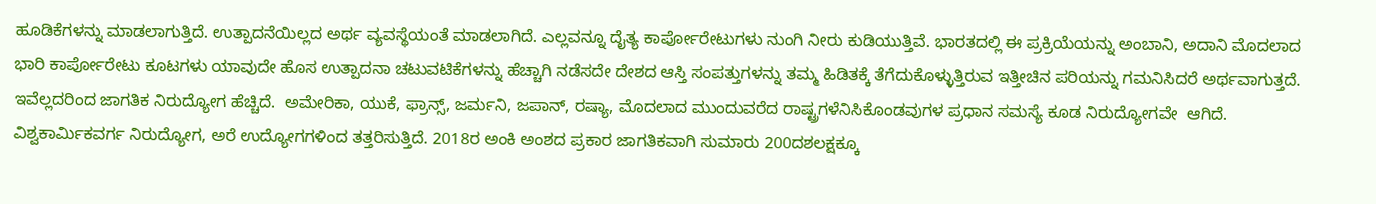ಹೂಡಿಕೆಗಳನ್ನು ಮಾಡಲಾಗುತ್ತಿದೆ. ಉತ್ಪಾದನೆಯಿಲ್ಲದ ಅರ್ಥ ವ್ಯವಸ್ಥೆಯಂತೆ ಮಾಡಲಾಗಿದೆ. ಎಲ್ಲವನ್ನೂ ದೈತ್ಯ ಕಾರ್ಪೋರೇಟುಗಳು ನುಂಗಿ ನೀರು ಕುಡಿಯುತ್ತಿವೆ. ಭಾರತದಲ್ಲಿ ಈ ಪ್ರಕ್ರಿಯೆಯನ್ನು ಅಂಬಾನಿ, ಅದಾನಿ ಮೊದಲಾದ ಭಾರಿ ಕಾರ್ಪೋರೇಟು ಕೂಟಗಳು ಯಾವುದೇ ಹೊಸ ಉತ್ಪಾದನಾ ಚಟುವಟಿಕೆಗಳನ್ನು ಹೆಚ್ಚಾಗಿ ನಡೆಸದೇ ದೇಶದ ಆಸ್ತಿ ಸಂಪತ್ತುಗಳನ್ನು ತಮ್ಮ ಹಿಡಿತಕ್ಕೆ ತೆಗೆದುಕೊಳ್ಳುತ್ತಿರುವ ಇತ್ತೀಚಿನ ಪರಿಯನ್ನು ಗಮನಿಸಿದರೆ ಅರ್ಥವಾಗುತ್ತದೆ.
ಇವೆಲ್ಲದರಿಂದ ಜಾಗತಿಕ ನಿರುದ್ಯೋಗ ಹೆಚ್ಚಿದೆ.  ಅಮೇರಿಕಾ, ಯುಕೆ, ಫ್ರಾನ್ಸ್, ಜರ್ಮನಿ, ಜಪಾನ್, ರಷ್ಯಾ, ಮೊದಲಾದ ಮುಂದುವರೆದ ರಾಷ್ಟ್ರಗಳೆನಿಸಿಕೊಂಡವುಗಳ ಪ್ರಧಾನ ಸಮಸ್ಯೆ ಕೂಡ ನಿರುದ್ಯೋಗವೇ  ಆಗಿದೆ. ವಿಶ್ವಕಾರ್ಮಿಕವರ್ಗ ನಿರುದ್ಯೋಗ, ಅರೆ ಉದ್ಯೋಗಗಳಿಂದ ತತ್ತರಿಸುತ್ತಿದೆ. 2018ರ ಅಂಕಿ ಅಂಶದ ಪ್ರಕಾರ ಜಾಗತಿಕವಾಗಿ ಸುಮಾರು 200ದಶಲಕ್ಷಕ್ಕೂ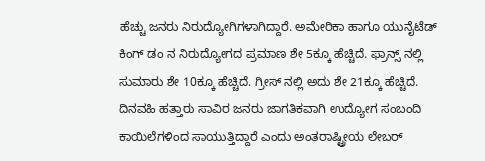ಹೆಚ್ಚು ಜನರು ನಿರುದ್ಯೋಗಿಗಳಾಗಿದ್ದಾರೆ. ಅಮೇರಿಕಾ ಹಾಗೂ ಯುನೈಟೆಡ್ ಕಿಂಗ್ ಡಂ ನ ನಿರುದ್ಯೋಗದ ಪ್ರಮಾಣ ಶೇ 5ಕ್ಕೂ ಹೆಚ್ಚಿದೆ. ಫ್ರಾನ್ಸ್ ನಲ್ಲಿ ಸುಮಾರು ಶೇ 10ಕ್ಕೂ ಹೆಚ್ಚಿದೆ. ಗ್ರೀಸ್ ನಲ್ಲಿ ಅದು ಶೇ 21ಕ್ಕೂ ಹೆಚ್ಚಿದೆ. ದಿನವಹಿ ಹತ್ತಾರು ಸಾವಿರ ಜನರು ಜಾಗತಿಕವಾಗಿ ಉದ್ಯೋಗ ಸಂಬಂದಿ ಕಾಯಿಲೆಗಳಿಂದ ಸಾಯುತ್ತಿದ್ದಾರೆ ಎಂದು ಅಂತರಾಷ್ಟ್ರೀಯ ಲೇಬರ್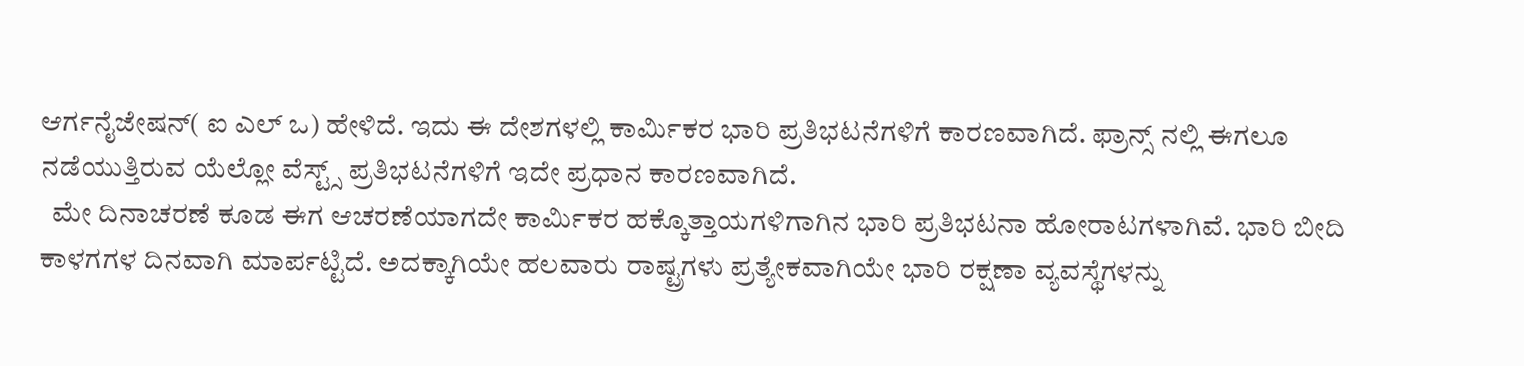ಆರ್ಗನೈಜೇಷನ್( ಐ ಎಲ್ ಒ) ಹೇಳಿದೆ. ಇದು ಈ ದೇಶಗಳಲ್ಲಿ ಕಾರ್ಮಿಕರ ಭಾರಿ ಪ್ರತಿಭಟನೆಗಳಿಗೆ ಕಾರಣವಾಗಿದೆ. ಫ್ರಾನ್ಸ್ ನಲ್ಲಿ ಈಗಲೂ ನಡೆಯುತ್ತಿರುವ ಯೆಲ್ಲೋ ವೆಸ್ಟ್ಸ್ ಪ್ರತಿಭಟನೆಗಳಿಗೆ ಇದೇ ಪ್ರಧಾನ ಕಾರಣವಾಗಿದೆ.
  ಮೇ ದಿನಾಚರಣೆ ಕೂಡ ಈಗ ಆಚರಣೆಯಾಗದೇ ಕಾರ್ಮಿಕರ ಹಕ್ಕೊತ್ತಾಯಗಳಿಗಾಗಿನ ಭಾರಿ ಪ್ರತಿಭಟನಾ ಹೋರಾಟಗಳಾಗಿವೆ. ಭಾರಿ ಬೀದಿ ಕಾಳಗಗಳ ದಿನವಾಗಿ ಮಾರ್ಪಟ್ಟಿದೆ. ಅದಕ್ಕಾಗಿಯೇ ಹಲವಾರು ರಾಷ್ಟ್ರಗಳು ಪ್ರತ್ಯೇಕವಾಗಿಯೇ ಭಾರಿ ರಕ್ಷಣಾ ವ್ಯವಸ್ಥೆಗಳನ್ನು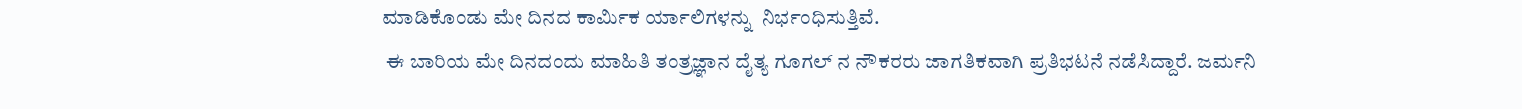ಮಾಡಿಕೊಂಡು ಮೇ ದಿನದ ಕಾರ್ಮಿಕ ರ್ಯಾಲಿಗಳನ್ನು  ನಿರ್ಭಂಧಿಸುತ್ತಿವೆ.
 ಈ ಬಾರಿಯ ಮೇ ದಿನದಂದು ಮಾಹಿತಿ ತಂತ್ರಜ್ಞಾನ ದೈತ್ಯ ಗೂಗಲ್ ನ ನೌಕರರು ಜಾಗತಿಕವಾಗಿ ಪ್ರತಿಭಟನೆ ನಡೆಸಿದ್ದಾರೆ. ಜರ್ಮನಿ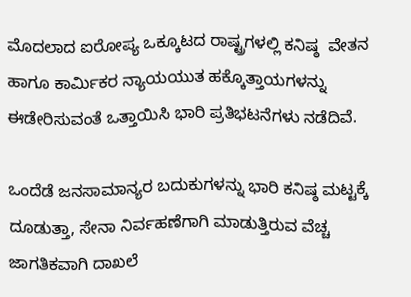ಮೊದಲಾದ ಐರೋಪ್ಯ ಒಕ್ಕೂಟದ ರಾಷ್ಟ್ರಗಳಲ್ಲಿ ಕನಿಷ್ಠ  ವೇತನ ಹಾಗೂ ಕಾರ್ಮಿಕರ ನ್ಯಾಯಯುತ ಹಕ್ಕೊತ್ತಾಯಗಳನ್ನು ಈಡೇರಿಸುವಂತೆ ಒತ್ತಾಯಿಸಿ ಭಾರಿ ಪ್ರತಿಭಟನೆಗಳು ನಡೆದಿವೆ.

ಒಂದೆಡೆ ಜನಸಾಮಾನ್ಯರ ಬದುಕುಗಳನ್ನು ಭಾರಿ ಕನಿಷ್ಠ ಮಟ್ಟಕ್ಕೆ ದೂಡುತ್ತಾ, ಸೇನಾ ನಿರ್ವಹಣೆಗಾಗಿ ಮಾಡುತ್ತಿರುವ ವೆಚ್ಚ ಜಾಗತಿಕವಾಗಿ ದಾಖಲೆ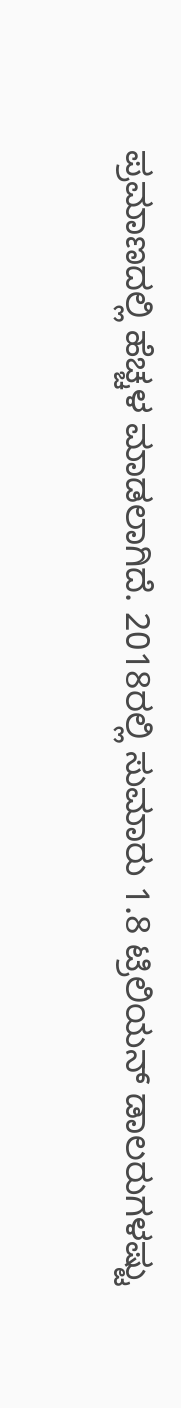ಪ್ರಮಾಣದಲ್ಲಿ ಹೆಚ್ಚಳ ಮಾಡಲಾಗಿದೆ. 2018ರಲ್ಲಿ ಸುಮಾರು 1.8 ಟ್ರಿಲಿಯನ್ ಡಾಲರುಗಳಷ್ಟು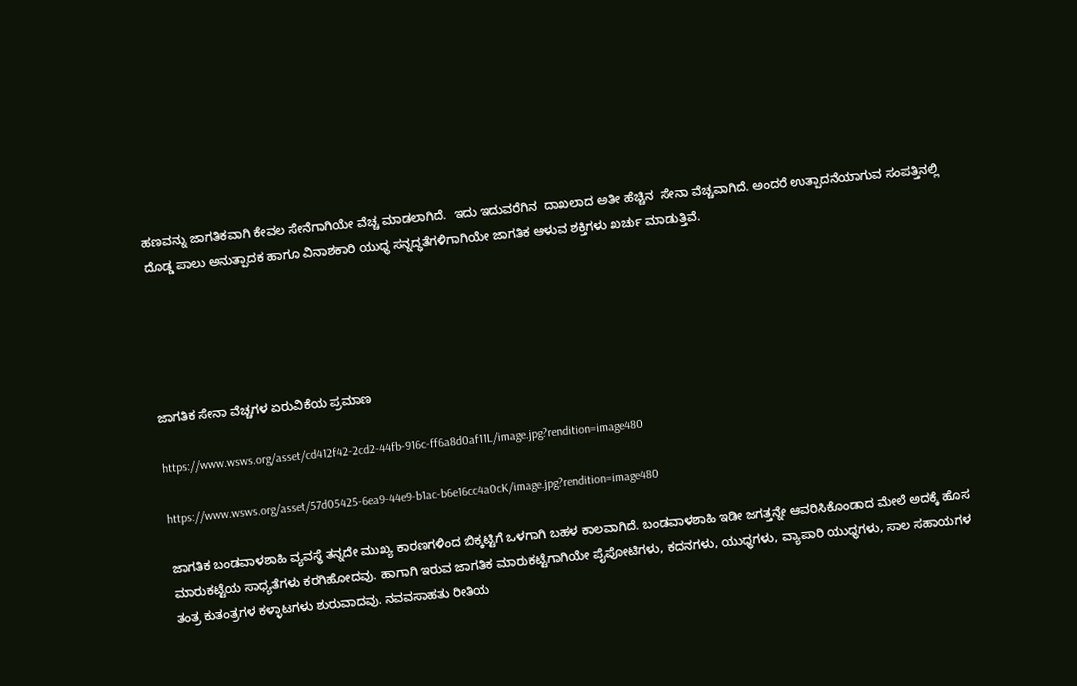ಹಣವನ್ನು ಜಾಗತಿಕವಾಗಿ ಕೇವಲ ಸೇನೆಗಾಗಿಯೇ ವೆಚ್ಚ ಮಾಡಲಾಗಿದೆ.  ಇದು ಇದುವರೆಗಿನ  ದಾಖಲಾದ ಅತೀ ಹೆಚ್ಚಿನ  ಸೇನಾ ವೆಚ್ಚವಾಗಿದೆ. ಅಂದರೆ ಉತ್ಪಾದನೆಯಾಗುವ ಸಂಪತ್ತಿನಲ್ಲಿ ದೊಡ್ಡ ಪಾಲು ಅನುತ್ಪಾದಕ ಹಾಗೂ ವಿನಾಶಕಾರಿ ಯುಧ್ಧ ಸನ್ನದ್ಧತೆಗಳಿಗಾಗಿಯೇ ಜಾಗತಿಕ ಆಳುವ ಶಕ್ತಿಗಳು ಖರ್ಚು ಮಾಡುತ್ತಿವೆ.





ಜಾಗತಿಕ ಸೇನಾ ವೆಚ್ಚಗಳ ಏರುವಿಕೆಯ ಪ್ರಮಾಣ

https://www.wsws.org/asset/cd412f42-2cd2-44fb-916c-ff6a8d0af11L/image.jpg?rendition=image480

https://www.wsws.org/asset/57d05425-6ea9-44e9-b1ac-b6e16cc4a0cK/image.jpg?rendition=image480

ಜಾಗತಿಕ ಬಂಡವಾಳಶಾಹಿ ವ್ಯವಸ್ಥೆ ತನ್ನದೇ ಮುಖ್ಯ ಕಾರಣಗಳಿಂದ ಬಿಕ್ಕಟ್ಟಿಗೆ ಒಳಗಾಗಿ ಬಹಳ ಕಾಲವಾಗಿದೆ. ಬಂಡವಾಳಶಾಹಿ ಇಡೀ ಜಗತ್ತನ್ನೇ ಆವರಿಸಿಕೊಂಡಾದ ಮೇಲೆ ಅದಕ್ಕೆ ಹೊಸ ಮಾರುಕಟ್ಟೆಯ ಸಾಧ್ಯತೆಗಳು ಕರಗಿಹೋದವು. ಹಾಗಾಗಿ ಇರುವ ಜಾಗತಿಕ ಮಾರುಕಟ್ಟೆಗಾಗಿಯೇ ಪೈಪೋಟಿಗಳು, ಕದನಗಳು, ಯುಧ್ಧಗಳು, ವ್ಯಾಪಾರಿ ಯುಧ್ಧಗಳು, ಸಾಲ ಸಹಾಯಗಳ ತಂತ್ರ ಕುತಂತ್ರಗಳ ಕಳ್ಳಾಟಗಳು ಶುರುವಾದವು. ನವವಸಾಹತು ರೀತಿಯ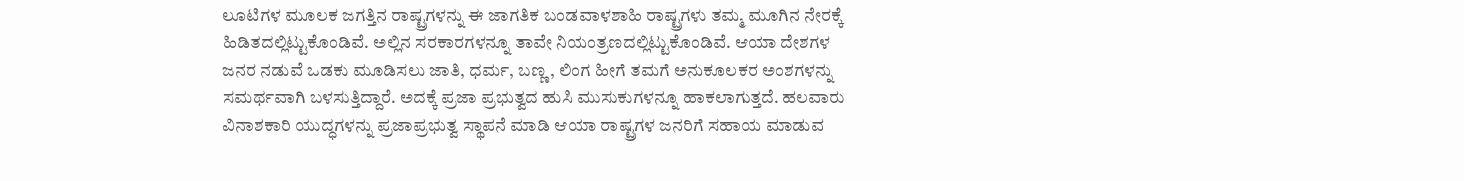ಲೂಟಿಗಳ ಮೂಲಕ ಜಗತ್ತಿನ ರಾಷ್ಟ್ರಗಳನ್ನು ಈ ಜಾಗತಿಕ ಬಂಡವಾಳಶಾಹಿ ರಾಷ್ಟ್ರಗಳು ತಮ್ಮ ಮೂಗಿನ ನೇರಕ್ಕೆ ಹಿಡಿತದಲ್ಲಿಟ್ಟುಕೊಂಡಿವೆ. ಅಲ್ಲಿನ ಸರಕಾರಗಳನ್ನೂ ತಾವೇ ನಿಯಂತ್ರಣದಲ್ಲಿಟ್ಟುಕೊಂಡಿವೆ. ಆಯಾ ದೇಶಗಳ ಜನರ ನಡುವೆ ಒಡಕು ಮೂಡಿಸಲು ಜಾತಿ, ಧರ್ಮ, ಬಣ್ಣ, ಲಿಂಗ ಹೀಗೆ ತಮಗೆ ಅನುಕೂಲಕರ ಅಂಶಗಳನ್ನು ಸಮರ್ಥವಾಗಿ ಬಳಸುತ್ತಿದ್ದಾರೆ. ಅದಕ್ಕೆ ಪ್ರಜಾ ಪ್ರಭುತ್ವದ ಹುಸಿ ಮುಸುಕುಗಳನ್ನೂ ಹಾಕಲಾಗುತ್ತದೆ. ಹಲವಾರು ವಿನಾಶಕಾರಿ ಯುದ್ಧಗಳನ್ನು ಪ್ರಜಾಪ್ರಭುತ್ವ ಸ್ಥಾಪನೆ ಮಾಡಿ ಆಯಾ ರಾಷ್ಟ್ರಗಳ ಜನರಿಗೆ ಸಹಾಯ ಮಾಡುವ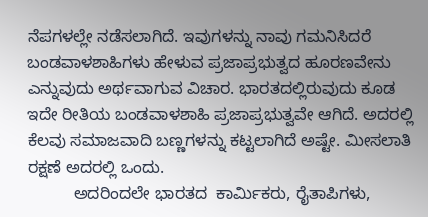ನೆಪಗಳಲ್ಲೇ ನಡೆಸಲಾಗಿದೆ. ಇವುಗಳನ್ನು ನಾವು ಗಮನಿಸಿದರೆ ಬಂಡವಾಳಶಾಹಿಗಳು ಹೇಳುವ ಪ್ರಜಾಪ್ರಭುತ್ವದ ಹೂರಣವೇನು ಎನ್ನುವುದು ಅರ್ಥವಾಗುವ ವಿಚಾರ. ಭಾರತದಲ್ಲಿರುವುದು ಕೂಡ ಇದೇ ರೀತಿಯ ಬಂಡವಾಳಶಾಹಿ ಪ್ರಜಾಪ್ರಭುತ್ವವೇ ಆಗಿದೆ. ಅದರಲ್ಲಿ ಕೆಲವು ಸಮಾಜವಾದಿ ಬಣ್ಣಗಳನ್ನು ಕಟ್ಟಲಾಗಿದೆ ಅಷ್ಟೇ. ಮೀಸಲಾತಿ ರಕ್ಷಣೆ ಅದರಲ್ಲಿ ಒಂದು.
          ಅದರಿಂದಲೇ ಭಾರತದ  ಕಾರ್ಮಿಕರು, ರೈತಾಪಿಗಳು,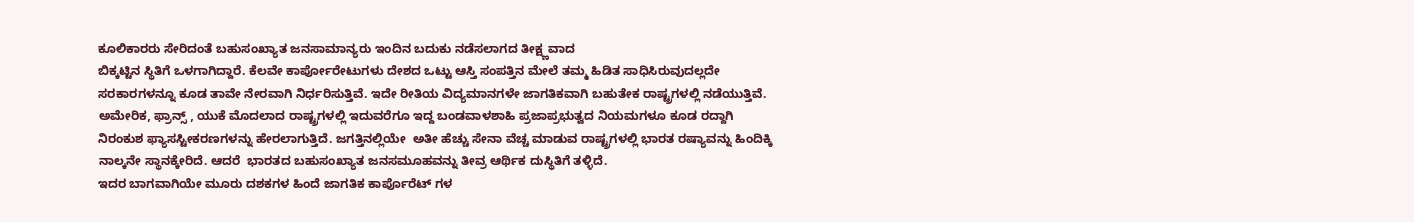ಕೂಲಿಕಾರರು ಸೇರಿದಂತೆ ಬಹುಸಂಖ್ಯಾತ ಜನಸಾಮಾನ್ಯರು ಇಂದಿನ ಬದುಕು ನಡೆಸಲಾಗದ ತೀಕ್ಷ್ಣವಾದ
ಬಿಕ್ಕಟ್ಟಿನ ಸ್ಥಿತಿಗೆ ಒಳಗಾಗಿದ್ದಾರೆ. ಕೆಲವೇ ಕಾರ್ಪೋರೇಟುಗಳು ದೇಶದ ಒಟ್ಟು ಆಸ್ತಿ ಸಂಪತ್ತಿನ ಮೇಲೆ ತಮ್ಮ ಹಿಡಿತ ಸಾಧಿಸಿರುವುದಲ್ಲದೇ ಸರಕಾರಗಳನ್ನೂ ಕೂಡ ತಾವೇ ನೇರವಾಗಿ ನಿರ್ಧರಿಸುತ್ತಿವೆ. ಇದೇ ರೀತಿಯ ವಿದ್ಯಮಾನಗಳೇ ಜಾಗತಿಕವಾಗಿ ಬಹುತೇಕ ರಾಷ್ಟ್ರಗಳಲ್ಲಿ ನಡೆಯುತ್ತಿವೆ. ಅಮೇರಿಕ, ಫ್ರಾನ್ಸ್ , ಯುಕೆ ಮೊದಲಾದ ರಾಷ್ಟ್ರಗಳಲ್ಲಿ ಇದುವರೆಗೂ ಇದ್ದ ಬಂಡವಾಳಶಾಹಿ ಪ್ರಜಾಪ್ರಭುತ್ವದ ನಿಯಮಗಳೂ ಕೂಡ ರದ್ದಾಗಿ ನಿರಂಕುಶ ಫ್ಯಾಸಸ್ಟೀಕರಣಗಳನ್ನು ಹೇರಲಾಗುತ್ತಿದೆ. ಜಗತ್ತಿನಲ್ಲಿಯೇ  ಅತೀ ಹೆಚ್ಚು ಸೇನಾ ವೆಚ್ಚ ಮಾಡುವ ರಾಷ್ಟ್ರಗಳಲ್ಲಿ ಭಾರತ ರಷ್ಯಾವನ್ನು ಹಿಂದಿಕ್ಕಿ ನಾಲ್ಕನೇ ಸ್ಥಾನಕ್ಕೇರಿದೆ. ಆದರೆ  ಭಾರತದ ಬಹುಸಂಖ್ಯಾತ ಜನಸಮೂಹವನ್ನು ತೀವ್ರ ಆರ್ಥಿಕ ದುಸ್ಥಿತಿಗೆ ತಳ್ಳಿದೆ.
ಇದರ ಬಾಗವಾಗಿಯೇ ಮೂರು ದಶಕಗಳ ಹಿಂದೆ ಜಾಗತಿಕ ಕಾರ್ಪೊರೆಟ್ ಗಳ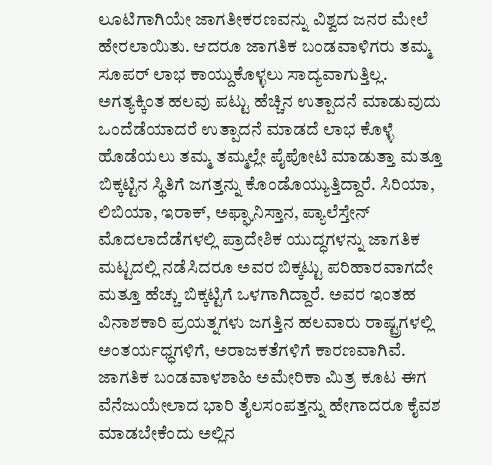ಲೂಟಿಗಾಗಿಯೇ ಜಾಗತೀಕರಣವನ್ನು ವಿಶ್ವದ ಜನರ ಮೇಲೆ ಹೇರಲಾಯಿತು. ಆದರೂ ಜಾಗತಿಕ ಬಂಡವಾಳಿಗರು ತಮ್ಮ ಸೂಪರ್ ಲಾಭ ಕಾಯ್ದುಕೊಳ್ಳಲು ಸಾದ್ಯವಾಗುತ್ತಿಲ್ಲ. ಅಗತ್ಯಕ್ಕಿಂತ ಹಲವು ಪಟ್ಟು ಹೆಚ್ಚಿನ ಉತ್ಪಾದನೆ ಮಾಡುವುದು ಒಂದೆಡೆಯಾದರೆ ಉತ್ಪಾದನೆ ಮಾಡದೆ ಲಾಭ ಕೊಳ್ಳೆ ಹೊಡೆಯಲು ತಮ್ಮ ತಮ್ಮಲ್ಲೇ ಪೈಪೋಟಿ ಮಾಡುತ್ತಾ ಮತ್ತೂ ಬಿಕ್ಕಟ್ಟಿನ ಸ್ಥಿತಿಗೆ ಜಗತ್ತನ್ನು ಕೊಂಡೊಯ್ಯುತ್ತಿದ್ದಾರೆ. ಸಿರಿಯಾ, ಲಿಬಿಯಾ, ಇರಾಕ್, ಅಫ್ಘಾನಿಸ್ತಾನ, ಪ್ಯಾಲೆಸ್ತೇನ್ ಮೊದಲಾದೆಡೆಗಳಲ್ಲಿ ಪ್ರಾದೇಶಿಕ ಯುದ್ಧಗಳನ್ನು ಜಾಗತಿಕ ಮಟ್ಟದಲ್ಲಿ ನಡೆಸಿದರೂ ಅವರ ಬಿಕ್ಕಟ್ಟು ಪರಿಹಾರವಾಗದೇ ಮತ್ತೂ ಹೆಚ್ಚು ಬಿಕ್ಕಟ್ಟಿಗೆ ಒಳಗಾಗಿದ್ದಾರೆ. ಅವರ ಇಂತಹ ವಿನಾಶಕಾರಿ ಪ್ರಯತ್ನಗಳು ಜಗತ್ತಿನ ಹಲವಾರು ರಾಷ್ಟ್ರಗಳಲ್ಲಿ ಅಂತರ್ಯಧ್ಧಗಳಿಗೆ, ಅರಾಜಕತೆಗಳಿಗೆ ಕಾರಣವಾಗಿವೆ. ಜಾಗತಿಕ ಬಂಡವಾಳಶಾಹಿ ಅಮೇರಿಕಾ ಮಿತ್ರ ಕೂಟ ಈಗ ವೆನೆಜುಯೇಲಾದ ಭಾರಿ ತೈಲಸಂಪತ್ತನ್ನು ಹೇಗಾದರೂ ಕೈವಶ ಮಾಡಬೇಕೆಂದು ಅಲ್ಲಿನ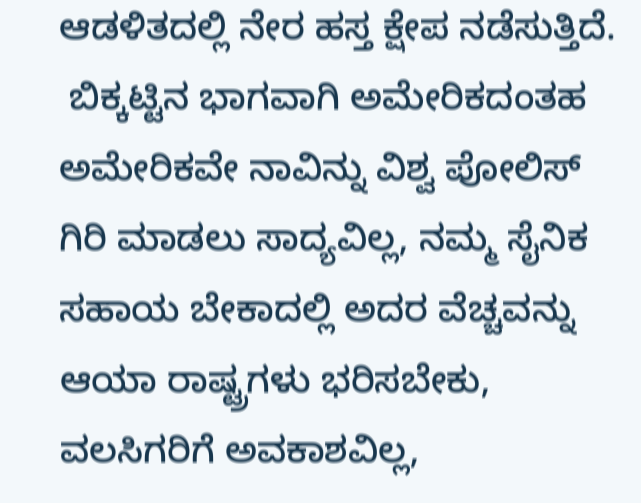ಆಡಳಿತದಲ್ಲಿ ನೇರ ಹಸ್ತ ಕ್ಷೇಪ ನಡೆಸುತ್ತಿದೆ.
 ಬಿಕ್ಕಟ್ಟಿನ ಭಾಗವಾಗಿ ಅಮೇರಿಕದಂತಹ ಅಮೇರಿಕವೇ ನಾವಿನ್ನು ವಿಶ್ವ ಪೋಲಿಸ್ ಗಿರಿ ಮಾಡಲು ಸಾದ್ಯವಿಲ್ಲ, ನಮ್ಮ ಸೈನಿಕ ಸಹಾಯ ಬೇಕಾದಲ್ಲಿ ಅದರ ವೆಚ್ಚವನ್ನು ಆಯಾ ರಾಷ್ಟ್ರಗಳು ಭರಿಸಬೇಕು,  ವಲಸಿಗರಿಗೆ ಅವಕಾಶವಿಲ್ಲ,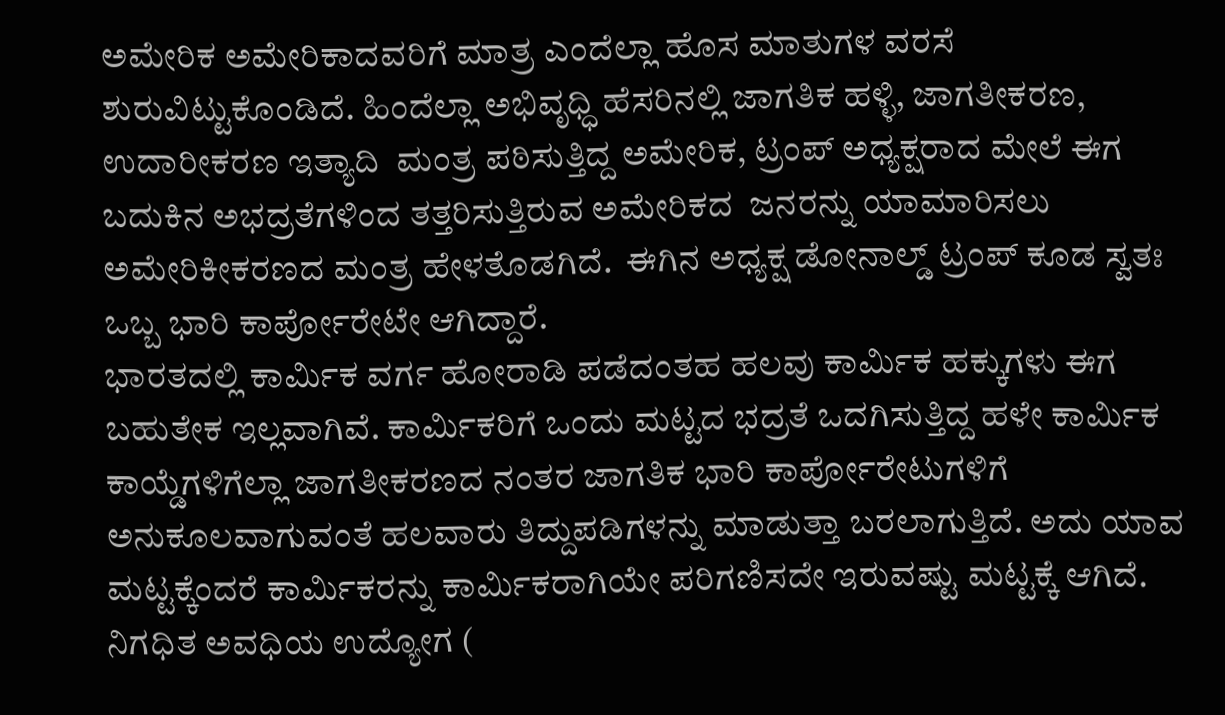ಅಮೇರಿಕ ಅಮೇರಿಕಾದವರಿಗೆ ಮಾತ್ರ ಎಂದೆಲ್ಲಾ ಹೊಸ ಮಾತುಗಳ ವರಸೆ ಶುರುವಿಟ್ಟುಕೊಂಡಿದೆ. ಹಿಂದೆಲ್ಲಾ ಅಭಿವೃಧ್ಧಿ ಹೆಸರಿನಲ್ಲಿ ಜಾಗತಿಕ ಹಳ್ಳಿ, ಜಾಗತೀಕರಣ, ಉದಾರೀಕರಣ ಇತ್ಯಾದಿ  ಮಂತ್ರ ಪಠಿಸುತ್ತಿದ್ದ ಅಮೇರಿಕ, ಟ್ರಂಪ್ ಅಧ್ಯಕ್ಷರಾದ ಮೇಲೆ ಈಗ ಬದುಕಿನ ಅಭದ್ರತೆಗಳಿಂದ ತತ್ತರಿಸುತ್ತಿರುವ ಅಮೇರಿಕದ  ಜನರನ್ನು ಯಾಮಾರಿಸಲು ಅಮೇರಿಕೀಕರಣದ ಮಂತ್ರ ಹೇಳತೊಡಗಿದೆ.  ಈಗಿನ ಅಧ್ಯಕ್ಷ ಡೋನಾಲ್ಡ್ ಟ್ರಂಪ್ ಕೂಡ ಸ್ವತಃ ಒಬ್ಬ ಭಾರಿ ಕಾರ್ಪೋರೇಟೇ ಆಗಿದ್ದಾರೆ.
ಭಾರತದಲ್ಲಿ ಕಾರ್ಮಿಕ ವರ್ಗ ಹೋರಾಡಿ ಪಡೆದಂತಹ ಹಲವು ಕಾರ್ಮಿಕ ಹಕ್ಕುಗಳು ಈಗ ಬಹುತೇಕ ಇಲ್ಲವಾಗಿವೆ. ಕಾರ್ಮಿಕರಿಗೆ ಒಂದು ಮಟ್ಟದ ಭದ್ರತೆ ಒದಗಿಸುತ್ತಿದ್ದ ಹಳೇ ಕಾರ್ಮಿಕ ಕಾಯ್ಡೆಗಳಿಗೆಲ್ಲಾ ಜಾಗತೀಕರಣದ ನಂತರ ಜಾಗತಿಕ ಭಾರಿ ಕಾರ್ಪೋರೇಟುಗಳಿಗೆ ಅನುಕೂಲವಾಗುವಂತೆ ಹಲವಾರು ತಿದ್ದುಪಡಿಗಳನ್ನು ಮಾಡುತ್ತಾ ಬರಲಾಗುತ್ತಿದೆ. ಅದು ಯಾವ
ಮಟ್ಟಕ್ಕೆಂದರೆ ಕಾರ್ಮಿಕರನ್ನು ಕಾರ್ಮಿಕರಾಗಿಯೇ ಪರಿಗಣಿಸದೇ ಇರುವಷ್ಟು ಮಟ್ಟಕ್ಕೆ ಆಗಿದೆ. ನಿಗಧಿತ ಅವಧಿಯ ಉದ್ಯೋಗ (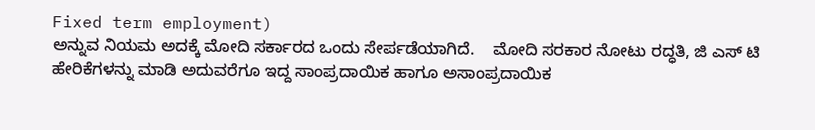Fixed term employment)
ಅನ್ನುವ ನಿಯಮ ಅದಕ್ಕೆ ಮೋದಿ ಸರ್ಕಾರದ ಒಂದು ಸೇರ್ಪಡೆಯಾಗಿದೆ.    ಮೋದಿ ಸರಕಾರ ನೋಟು ರದ್ಧತಿ, ಜಿ ಎಸ್ ಟಿ ಹೇರಿಕೆಗಳನ್ನು ಮಾಡಿ ಅದುವರೆಗೂ ಇದ್ದ ಸಾಂಪ್ರದಾಯಿಕ ಹಾಗೂ ಅಸಾಂಪ್ರದಾಯಿಕ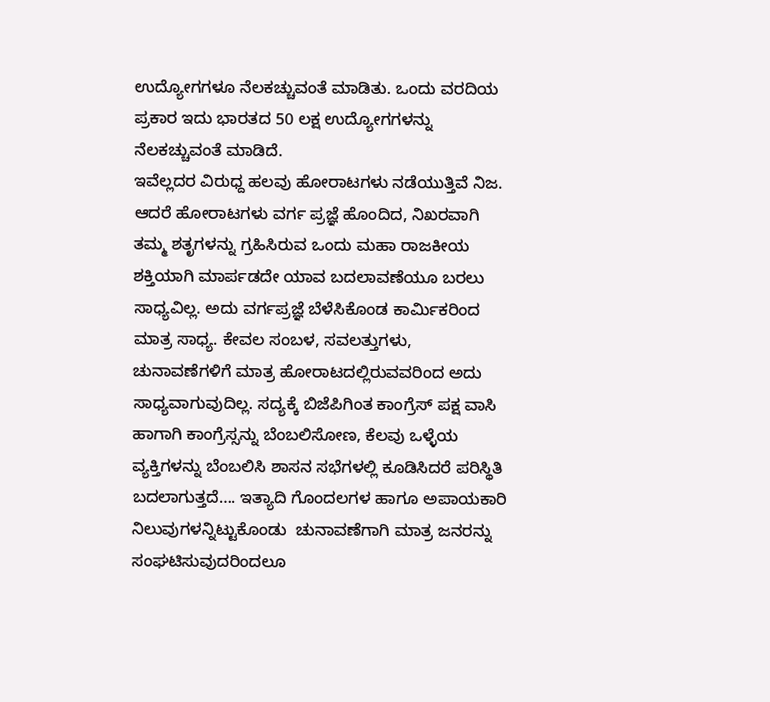ಉದ್ಯೋಗಗಳೂ ನೆಲಕಚ್ಚುವಂತೆ ಮಾಡಿತು. ಒಂದು ವರದಿಯ ಪ್ರಕಾರ ಇದು ಭಾರತದ 50 ಲಕ್ಷ ಉದ್ಯೋಗಗಳನ್ನು ನೆಲಕಚ್ಚುವಂತೆ ಮಾಡಿದೆ.
ಇವೆಲ್ಲದರ ವಿರುಧ್ದ ಹಲವು ಹೋರಾಟಗಳು ನಡೆಯುತ್ತಿವೆ ನಿಜ. ಆದರೆ ಹೋರಾಟಗಳು ವರ್ಗ ಪ್ರಜ್ಞೆ ಹೊಂದಿದ, ನಿಖರವಾಗಿ ತಮ್ಮ ಶತೃಗಳನ್ನು ಗ್ರಹಿಸಿರುವ ಒಂದು ಮಹಾ ರಾಜಕೀಯ ಶಕ್ತಿಯಾಗಿ ಮಾರ್ಪಡದೇ ಯಾವ ಬದಲಾವಣೆಯೂ ಬರಲು ಸಾಧ್ಯವಿಲ್ಲ. ಅದು ವರ್ಗಪ್ರಜ್ಞೆ ಬೆಳೆಸಿಕೊಂಡ ಕಾರ್ಮಿಕರಿಂದ ಮಾತ್ರ ಸಾಧ್ಯ. ಕೇವಲ ಸಂಬಳ, ಸವಲತ್ತುಗಳು, ಚುನಾವಣೆಗಳಿಗೆ ಮಾತ್ರ ಹೋರಾಟದಲ್ಲಿರುವವರಿಂದ ಅದು ಸಾಧ್ಯವಾಗುವುದಿಲ್ಲ. ಸದ್ಯಕ್ಕೆ ಬಿಜೆಪಿಗಿಂತ ಕಾಂಗ್ರೆಸ್ ಪಕ್ಷ ವಾಸಿ ಹಾಗಾಗಿ ಕಾಂಗ್ರೆಸ್ಸನ್ನು ಬೆಂಬಲಿಸೋಣ, ಕೆಲವು ಒಳ್ಳೆಯ ವ್ಯಕ್ತಿಗಳನ್ನು ಬೆಂಬಲಿಸಿ ಶಾಸನ ಸಭೆಗಳಲ್ಲಿ ಕೂಡಿಸಿದರೆ ಪರಿಸ್ಥಿತಿ ಬದಲಾಗುತ್ತದೆ…. ಇತ್ಯಾದಿ ಗೊಂದಲಗಳ ಹಾಗೂ ಅಪಾಯಕಾರಿ ನಿಲುವುಗಳನ್ನಿಟ್ಟುಕೊಂಡು  ಚುನಾವಣೆಗಾಗಿ ಮಾತ್ರ ಜನರನ್ನು ಸಂಘಟಿಸುವುದರಿಂದಲೂ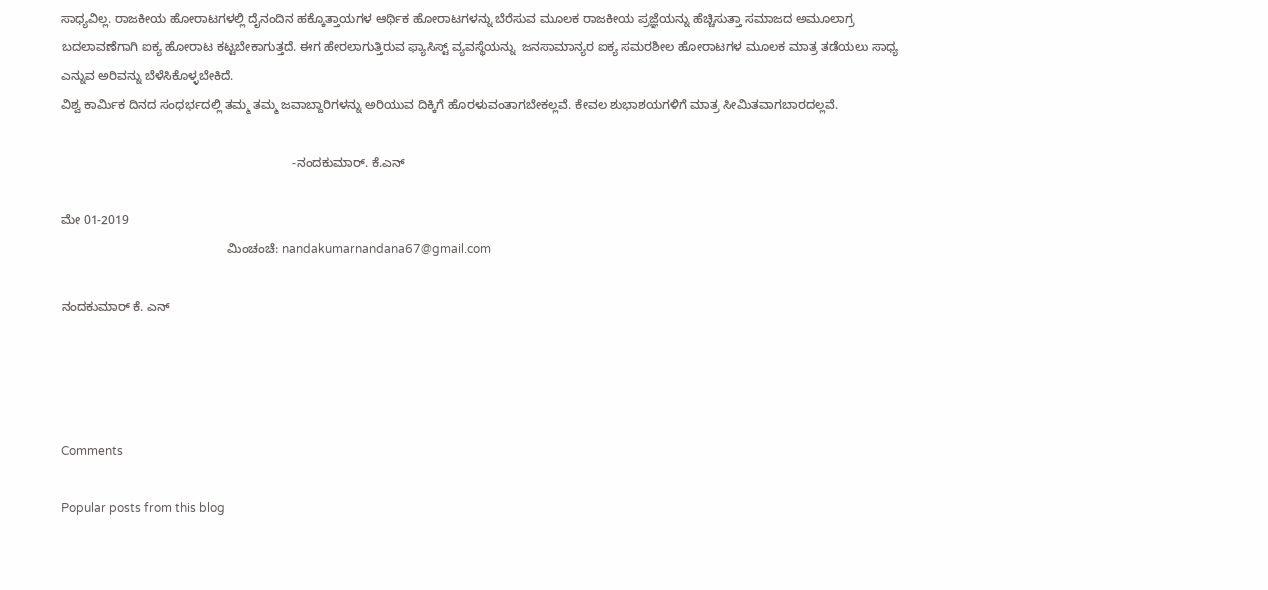ಸಾಧ್ಯವಿಲ್ಲ. ರಾಜಕೀಯ ಹೋರಾಟಗಳಲ್ಲಿ ದೈನಂದಿನ ಹಕ್ಕೊತ್ತಾಯಗಳ ಆರ್ಥಿಕ ಹೋರಾಟಗಳನ್ನು ಬೆರೆಸುವ ಮೂಲಕ ರಾಜಕೀಯ ಪ್ರಜ್ಞೆಯನ್ನು ಹೆಚ್ಚಿಸುತ್ತಾ ಸಮಾಜದ ಅಮೂಲಾಗ್ರ ಬದಲಾವಣೆಗಾಗಿ ಐಕ್ಯ ಹೋರಾಟ ಕಟ್ಟಬೇಕಾಗುತ್ತದೆ. ಈಗ ಹೇರಲಾಗುತ್ತಿರುವ ಫ್ಯಾಸಿಸ್ಟ್ ವ್ಯವಸ್ಥೆಯನ್ನು  ಜನಸಾಮಾನ್ಯರ ಐಕ್ಯ ಸಮರಶೀಲ ಹೋರಾಟಗಳ ಮೂಲಕ ಮಾತ್ರ ತಡೆಯಲು ಸಾಧ್ಯ ಎನ್ನುವ ಅರಿವನ್ನು ಬೆಳೆಸಿಕೊಳ್ಳಬೇಕಿದೆ.
ವಿಶ್ವ ಕಾರ್ಮಿಕ ದಿನದ ಸಂಧರ್ಭದಲ್ಲಿ ತಮ್ಮ ತಮ್ಮ ಜವಾಬ್ದಾರಿಗಳನ್ನು ಅರಿಯುವ ದಿಕ್ಕಿಗೆ ಹೊರಳುವಂತಾಗಬೇಕಲ್ಲವೆ. ಕೇವಲ ಶುಭಾಶಯಗಳಿಗೆ ಮಾತ್ರ ಸೀಮಿತವಾಗಬಾರದಲ್ಲವೆ.

                                                                   -ನಂದಕುಮಾರ್. ಕೆ.ಎನ್

ಮೇ 01-2019
                                                ಮಿಂಚಂಚೆ: nandakumarnandana67@gmail.com

ನಂದಕುಮಾರ್ ಕೆ. ಎನ್‌




Comments

Popular posts from this blog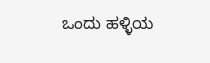ಒಂದು ಹಳ್ಳಿಯ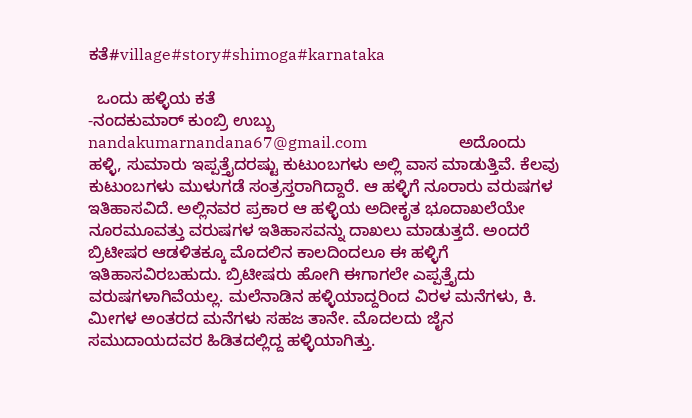ಕತೆ#village#story#shimoga#karnataka

  ಒಂದು ಹಳ್ಳಿಯ ಕತೆ                                                                  -ನಂದಕುಮಾರ್‌ ಕುಂಬ್ರಿ ಉಬ್ಬು    nandakumarnandana67@gmail.com                       ಅದೊಂದು ಹಳ್ಳಿ, ಸುಮಾರು ಇಪ್ಪತ್ತೈದರಷ್ಟು ಕುಟುಂಬಗಳು ಅಲ್ಲಿ ವಾಸ ಮಾಡುತ್ತಿವೆ. ಕೆಲವು ಕುಟುಂಬಗಳು ಮುಳುಗಡೆ ಸಂತ್ರಸ್ತರಾಗಿದ್ದಾರೆ. ಆ ಹಳ್ಳಿಗೆ ನೂರಾರು ವರುಷಗಳ ಇತಿಹಾಸವಿದೆ. ಅಲ್ಲಿನವರ ಪ್ರಕಾರ ಆ ಹಳ್ಳಿಯ ಅದೀಕೃತ ಭೂದಾಖಲೆಯೇ ನೂರಮೂವತ್ತು ವರುಷಗಳ ಇತಿಹಾಸವನ್ನು ದಾಖಲು ಮಾಡುತ್ತದೆ. ಅಂದರೆ ಬ್ರಿಟೀಷರ ಆಡಳಿತಕ್ಕೂ ಮೊದಲಿನ ಕಾಲದಿಂದಲೂ ಈ ಹಳ್ಳಿಗೆ ಇತಿಹಾಸವಿರಬಹುದು. ಬ್ರಿಟೀಷರು ಹೋಗಿ ಈಗಾಗಲೇ ಎಪ್ಪತ್ತೈದು ವರುಷಗಳಾಗಿವೆಯಲ್ಲ. ಮಲೆನಾಡಿನ ಹಳ್ಳಿಯಾದ್ದರಿಂದ ವಿರಳ ಮನೆಗಳು, ಕಿ. ಮೀಗಳ ಅಂತರದ ಮನೆಗಳು ಸಹಜ ತಾನೇ. ಮೊದಲದು ಜೈನ ಸಮುದಾಯದವರ ಹಿಡಿತದಲ್ಲಿದ್ದ ಹಳ್ಳಿಯಾಗಿತ್ತು.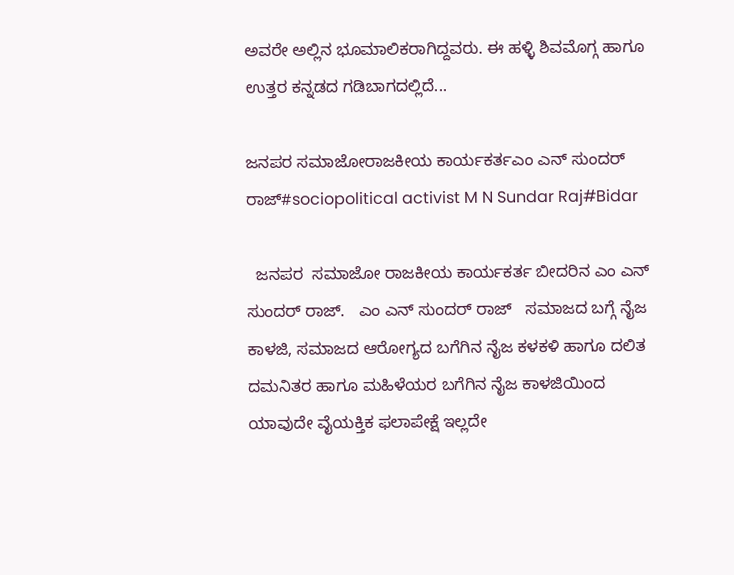ಅವರೇ ಅಲ್ಲಿನ ಭೂಮಾಲಿಕರಾಗಿದ್ದವರು. ಈ ಹಳ್ಳಿ ಶಿವಮೊಗ್ಗ ಹಾಗೂ ಉತ್ತರ ಕನ್ನಡದ ಗಡಿಬಾಗದಲ್ಲಿದೆ...

ಜನಪರ ಸಮಾಜೋರಾಜಕೀಯ ಕಾರ್ಯಕರ್ತಎಂ ಎನ್ ಸುಂದರ್ ರಾಜ್#sociopolitical activist M N Sundar Raj#Bidar

  ಜನಪರ  ಸಮಾಜೋ ರಾಜಕೀಯ ಕಾರ್ಯಕರ್ತ ಬೀದರಿನ ಎಂ ಎನ್ ಸುಂದರ್ ರಾಜ್.   ಎಂ ಎನ್ ಸುಂದರ್ ರಾಜ್   ಸಮಾಜದ ಬಗ್ಗೆ ನೈಜ ಕಾಳಜಿ, ಸಮಾಜದ ಆರೋಗ್ಯದ ಬಗೆಗಿನ ನೈಜ ಕಳಕಳಿ ಹಾಗೂ ದಲಿತ ದಮನಿತರ ಹಾಗೂ ಮಹಿಳೆಯರ ಬಗೆಗಿನ ನೈಜ ಕಾಳಜಿಯಿಂದ ಯಾವುದೇ ವೈಯಕ್ತಿಕ ಫಲಾಪೇಕ್ಷೆ ಇಲ್ಲದೇ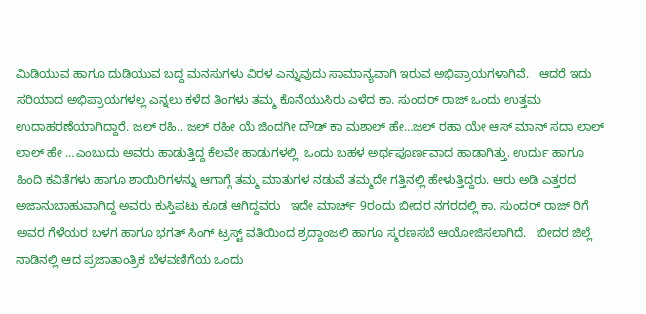ಮಿಡಿಯುವ ಹಾಗೂ ದುಡಿಯುವ ಬದ್ದ ಮನಸುಗಳು ವಿರಳ ಎನ್ನುವುದು ಸಾಮಾನ್ಯವಾಗಿ ಇರುವ ಅಭಿಪ್ರಾಯಗಳಾಗಿವೆ.   ಆದರೆ ಇದು ಸರಿಯಾದ ಅಭಿಪ್ರಾಯಗಳಲ್ಲ ಎನ್ನಲು ಕಳೆದ ತಿಂಗಳು ತಮ್ಮ ಕೊನೆಯುಸಿರು ಎಳೆದ ಕಾ. ಸುಂದರ್ ರಾಜ್ ಒಂದು ಉತ್ತಮ ಉದಾಹರಣೆಯಾಗಿದ್ದಾರೆ. ಜಲ್ ರಹಿ.. ಜಲ್ ರಹೀ ಯೆ ಜಿಂದಗೀ ದೌಡ್ ಕಾ ಮಶಾಲ್ ಹೇ…ಜಲ್ ರಹಾ ಯೇ ಆಸ್ ಮಾನ್ ಸದಾ ಲಾಲ್ ಲಾಲ್ ಹೇ …ಎಂಬುದು ಅವರು ಹಾಡುತ್ತಿದ್ದ ಕೆಲವೇ ಹಾಡುಗಳಲ್ಲಿ  ಒಂದು ಬಹಳ ಅರ್ಥಪೂರ್ಣವಾದ ಹಾಡಾಗಿತ್ತು. ಉರ್ದು ಹಾಗೂ ಹಿಂದಿ ಕವಿತೆಗಳು ಹಾಗೂ ಶಾಯಿರಿಗಳನ್ನು ಆಗಾಗ್ಗೆ ತಮ್ಮ ಮಾತುಗಳ ನಡುವೆ ತಮ್ಮದೇ ಗತ್ತಿನಲ್ಲಿ ಹೇಳುತ್ತಿದ್ದರು. ಆರು ಅಡಿ ಎತ್ತರದ ಅಜಾನುಬಾಹುವಾಗಿದ್ದ ಅವರು ಕುಸ್ತಿಪಟು ಕೂಡ ಆಗಿದ್ದವರು   ಇದೇ ಮಾರ್ಚ್ 9ರಂದು ಬೀದರ ನಗರದಲ್ಲಿ ಕಾ. ಸುಂದರ್ ರಾಜ್ ರಿಗೆ ಅವರ ಗೆಳೆಯರ ಬಳಗ ಹಾಗೂ ಭಗತ್ ಸಿಂಗ್ ಟ್ರಸ್ಟ್ ವತಿಯಿಂದ ಶ್ರದ್ದಾಂಜಲಿ ಹಾಗೂ ಸ್ಮರಣಸಬೆ ಆಯೋಜಿಸಲಾಗಿದೆ.   ಬೀದರ ಜಿಲ್ಲೆ ನಾಡಿನಲ್ಲಿ ಆದ ಪ್ರಜಾತಾಂತ್ರಿಕ ಬೆಳವಣಿಗೆಯ ಒಂದು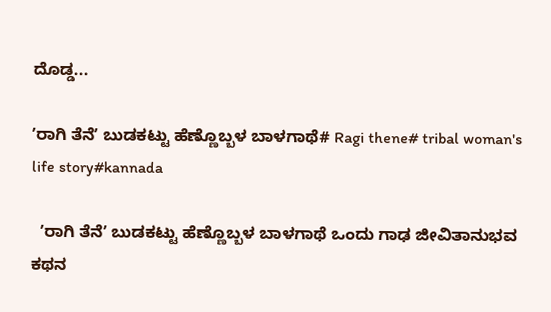ದೊಡ್ಡ...

ʼರಾಗಿ ತೆನೆʼ ಬುಡಕಟ್ಟು ಹೆಣ್ಣೊಬ್ಬಳ ಬಾಳಗಾಥೆ# Ragi thene# tribal woman's life story#kannada

  ʼರಾಗಿ ತೆನೆʼ ಬುಡಕಟ್ಟು ಹೆಣ್ಣೊಬ್ಬಳ ಬಾಳಗಾಥೆ ಒಂದು ಗಾಢ ಜೀವಿತಾನುಭವ ಕಥನ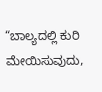“ಬಾಲ್ಯದಲ್ಲಿ ಕುರಿ ಮೇಯಿಸುವುದು,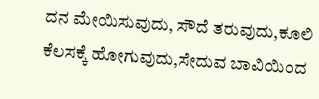ದನ ಮೇಯಿಸುವುದು, ಸೌದೆ ತರುವುದು,ಕೂಲಿ ಕೆಲಸಕ್ಕೆ ಹೋಗುವುದು,ಸೇದುವ ಬಾವಿಯಿಂದ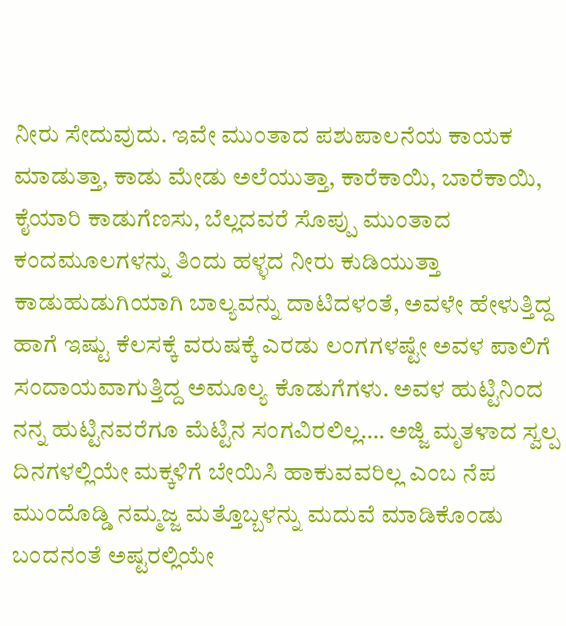ನೀರು ಸೇದುವುದು. ಇವೇ ಮುಂತಾದ ಪಶುಪಾಲನೆಯ ಕಾಯಕ ಮಾಡುತ್ತಾ, ಕಾಡು ಮೇಡು ಅಲೆಯುತ್ತಾ, ಕಾರೆಕಾಯಿ, ಬಾರೆಕಾಯಿ, ಕೈಯಾರಿ ಕಾಡುಗೆಣಸು, ಬೆಲ್ಲದವರೆ ಸೊಪ್ಪು ಮುಂತಾದ ಕಂದಮೂಲಗಳನ್ನು ತಿಂದು ಹಳ್ಳದ ನೀರು ಕುಡಿಯುತ್ತಾ ಕಾಡುಹುಡುಗಿಯಾಗಿ ಬಾಲ್ಯವನ್ನು ದಾಟಿದಳಂತೆ, ಅವಳೇ ಹೇಳುತ್ತಿದ್ದ ಹಾಗೆ ಇಷ್ಟು ಕೆಲಸಕ್ಕೆ ವರುಷಕ್ಕೆ ಎರಡು ಲಂಗಗಳಷ್ಟೇ ಅವಳ ಪಾಲಿಗೆ ಸಂದಾಯವಾಗುತ್ತಿದ್ದ ಅಮೂಲ್ಯ ಕೊಡುಗೆಗಳು. ಅವಳ ಹುಟ್ಟಿನಿಂದ ನನ್ನ ಹುಟ್ಟಿನವರೆಗೂ ಮೆಟ್ಟಿನ ಸಂಗವಿರಲಿಲ್ಲ…. ಅಜ್ಜಿ ಮೃತಳಾದ ಸ್ವಲ್ಪ ದಿನಗಳಲ್ಲಿಯೇ ಮಕ್ಕಳಿಗೆ ಬೇಯಿಸಿ ಹಾಕುವವರಿಲ್ಲ ಎಂಬ ನೆಪ ಮುಂದೊಡ್ಡಿ ನಮ್ಮಜ್ಜ ಮತ್ತೊಬ್ಬಳನ್ನು ಮದುವೆ ಮಾಡಿಕೊಂಡು ಬಂದನಂತೆ ಅಷ್ಟರಲ್ಲಿಯೇ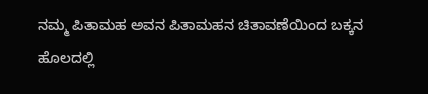ನಮ್ಮ ಪಿತಾಮಹ ಅವನ ಪಿತಾಮಹನ ಚಿತಾವಣೆಯಿಂದ ಬಕ್ಕನ ಹೊಲದಲ್ಲಿ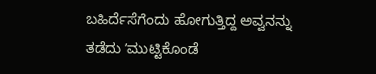ಬಹಿರ್ದೆಸೆಗೆಂದು ಹೋಗುತ್ತಿದ್ದ ಅವ್ವನನ್ನು ತಡೆದು ʼಮುಟ್ಟಿಕೊಂಡೆ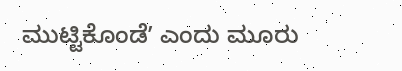ಮುಟ್ಟಿಕೊಂಡೆʼ ಎಂದು ಮೂರು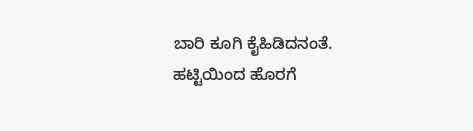ಬಾರಿ ಕೂಗಿ ಕೈಹಿಡಿದನಂತೆ. ಹಟ್ಟಿಯಿಂದ ಹೊರಗೆ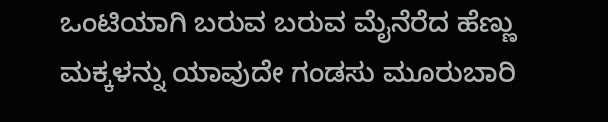ಒಂಟಿಯಾಗಿ ಬರುವ ಬರುವ ಮೈನೆರೆದ ಹೆಣ್ಣು ಮಕ್ಕಳನ್ನು ಯಾವುದೇ ಗಂಡಸು ಮೂರುಬಾರಿ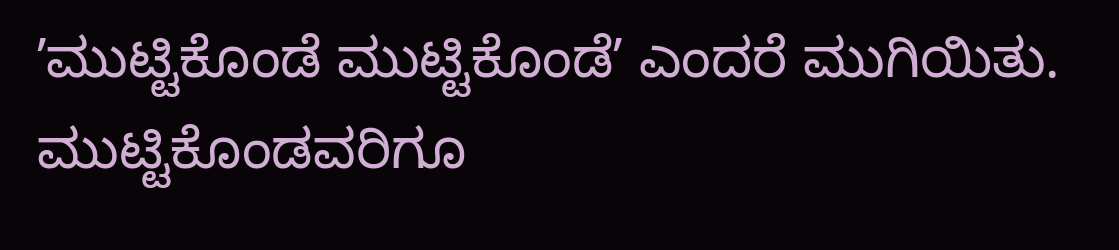ʼಮುಟ್ಟಿಕೊಂಡೆ ಮುಟ್ಟಿಕೊಂಡೆʼ ಎಂದರೆ ಮುಗಿಯಿತು. ಮುಟ್ಟಿಕೊಂಡವರಿಗೂ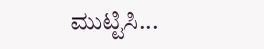ಮುಟ್ಟಿಸಿ...